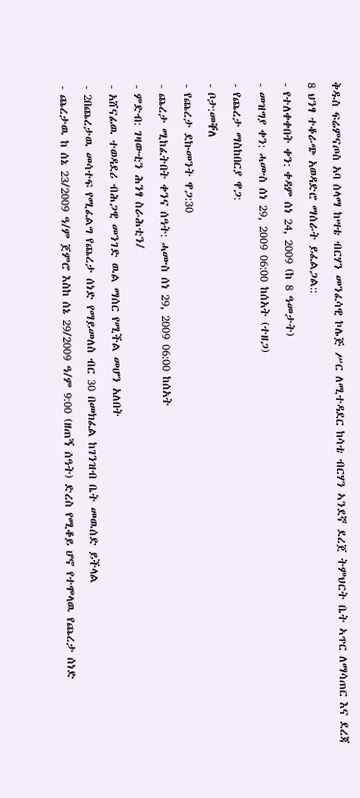ቅዱስ ፍሬምናጦስ አባ ሰላማ ከሣቴ ብርሃን መንፈሳዊ ኮሌጅ ሥር ለሚተዳደር ከሳቴ ብርሃን ኣንደኛ ደረጀ ትምህርት ቤት ኣጥር ለማሳጠር እና ደረጃ 8 ህንፃ ተቆራጭ አወዳድሮ ማሰራት ይፈልጋል::
- የተለቀቀበት ቀን: ቀዳም ሰነ 24, 2009 (ከ 8 ዓመታት)
- መዝግያ ቀን: ሓሙስ ሰነ 29, 2009 06:00 ከሰአት (ተዘጋ)
- የጨረታ ማስከበርያ ዋጋ:
- ቦታ:መቐለ
- የጨረታ ደኩመንት ዋጋ:30
- ጨረታ ሚከፈትበት ቀንና ሰዓት: ሓሙስ ሰነ 29, 2009 06:00 ከሰአት
- ምድብ: ገዛውቲን ሕንፃ ስራሕቲን/
- አሸናፊዉ ተወዳደሪ ብሕጋዊ መንገድ ዉል ማሰር የሚችል መሆን አለበት
- 2በጨረታዉ መሳተፍ የሚፈልግ የጨረታ ሰነድ የማይመለስ ብር 30 በመክፈል ከገንዝብ ቤት መዉሰድ ይችላል
- ጨረታዉ ከ ሰኔ 23/2009 ዓ/ም ጀምሮ እስከ ሰኔ 29/2009 ዓ/ም 9:00 (ዘጠኝ ሰዓት) ድረስ የሚቆይ ሆኖ የተሞላዉ የጨረታ ሰነድ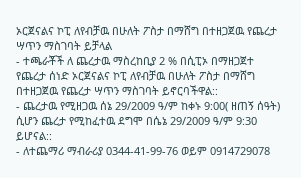ኦርጀናልና ኮፒ ለየብቻዉ በሁለት ፖስታ በማሸግ በተዘጋጀዉ የጨረታ ሣጥን ማስገባት ይቻላል
- ተጫራቾች ለ ጨረታዉ ማስረከቢያ 2 % በሲፒኦ በማዘጋጀተ የጨረታ ሰነድ ኦርጀናልና ኮፒ ለየብቻዉ በሁለት ፖስታ በማሸግ በተዘጋጀዉ የጨረታ ሣጥን ማስገባት ይኖርባችዋል::
- ጨረታዉ የሚዘጋዉ ሰኔ 29/2009 ዓ/ም ከቀኑ 9:00( ዘጠኝ ሰዓት) ሲሆን ጨረታ የሚከፈተዉ ደግሞ በሴኔ 29/2009 ዓ/ም 9:30 ይሆናል::
- ለተጨማሪ ማብራሪያ 0344-41-99-76 ወይም 0914729078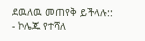ደዉለዉ መጠየቅ ይችላሉ::
- ኮሌጁ የተሻለ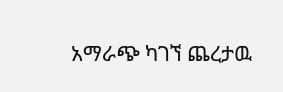አማራጭ ካገኘ ጨረታዉ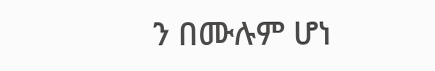ን በሙሉም ሆነ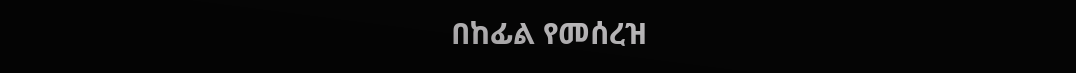በከፊል የመሰረዝ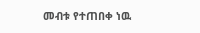መብቱ የተጠበቀ ነዉ